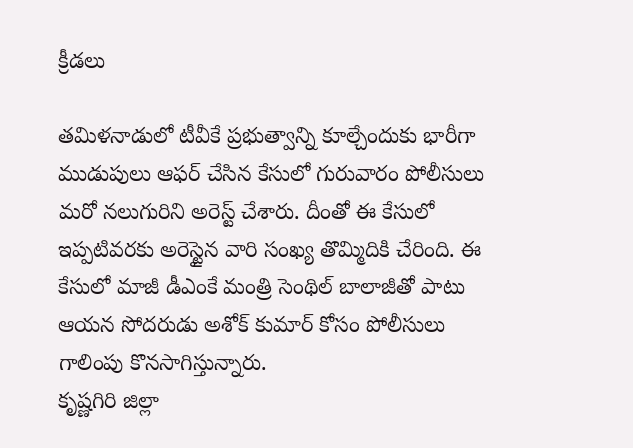క్రీడలు

తమిళనాడులో టీవీకే ప్రభుత్వాన్ని కూల్చేందుకు భారీగా ముడుపులు ఆఫర్ చేసిన కేసులో గురువారం పోలీసులు మరో నలుగురిని అరెస్ట్ చేశారు. దీంతో ఈ కేసులో ఇప్పటివరకు అరెస్టైన వారి సంఖ్య తొమ్మిదికి చేరింది. ఈ కేసులో మాజీ డీఎంకే మంత్రి సెంథిల్ బాలాజీతో పాటు ఆయన సోదరుడు అశోక్ కుమార్ కోసం పోలీసులు గాలింపు కొనసాగిస్తున్నారు.
కృష్ణగిరి జిల్లా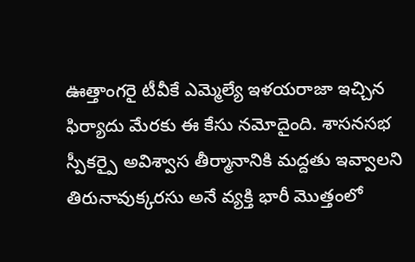ఊత్తాంగరై టీవీకే ఎమ్మెల్యే ఇళయరాజా ఇచ్చిన ఫిర్యాదు మేరకు ఈ కేసు నమోదైంది. శాసనసభ స్పీకర్పై అవిశ్వాస తీర్మానానికి మద్దతు ఇవ్వాలని తిరునావుక్కరసు అనే వ్యక్తి భారీ మొత్తంలో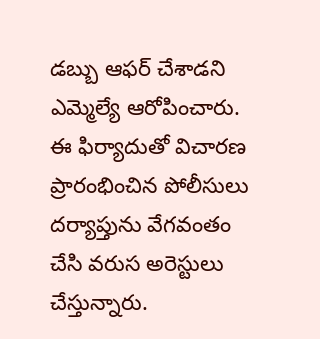డబ్బు ఆఫర్ చేశాడని ఎమ్మెల్యే ఆరోపించారు. ఈ ఫిర్యాదుతో విచారణ ప్రారంభించిన పోలీసులు దర్యాప్తును వేగవంతం చేసి వరుస అరెస్టులు చేస్తున్నారు.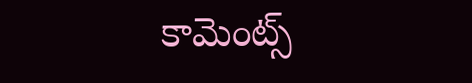కామెంట్స్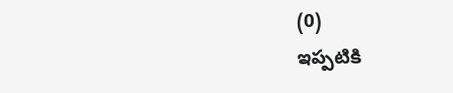(0)
ఇప్పటికి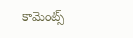కామెంట్స్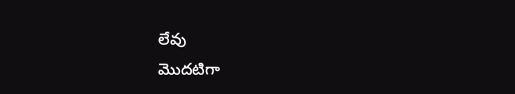లేవు
మొదటిగా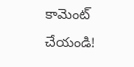కామెంట్ చేయండి!